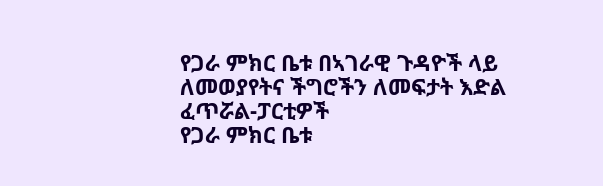የጋራ ምክር ቤቱ በኣገራዊ ጉዳዮች ላይ ለመወያየትና ችግሮችን ለመፍታት እድል ፈጥሯል-ፓርቲዎች
የጋራ ምክር ቤቱ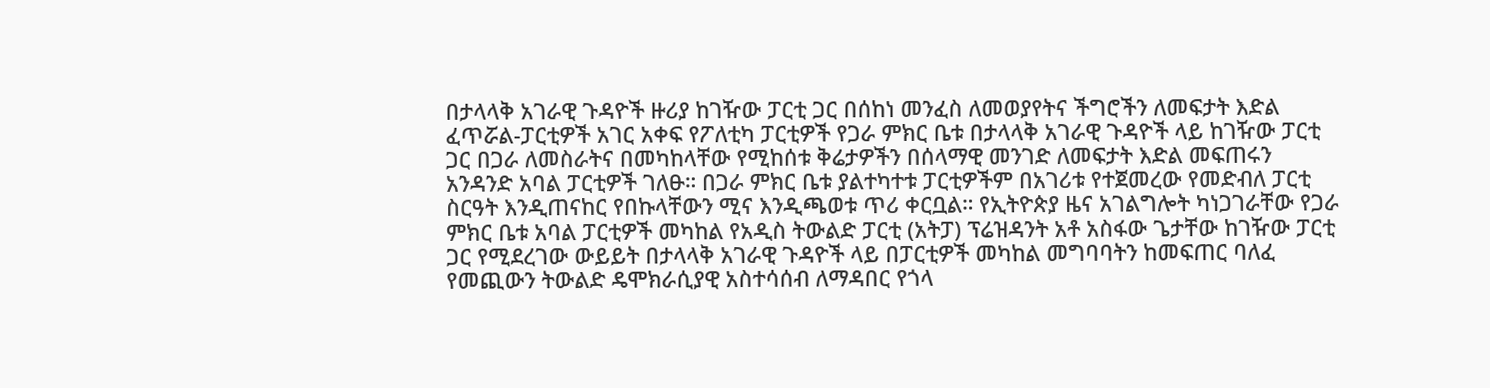በታላላቅ አገራዊ ጉዳዮች ዙሪያ ከገዥው ፓርቲ ጋር በሰከነ መንፈስ ለመወያየትና ችግሮችን ለመፍታት እድል ፈጥሯል-ፓርቲዎች አገር አቀፍ የፖለቲካ ፓርቲዎች የጋራ ምክር ቤቱ በታላላቅ አገራዊ ጉዳዮች ላይ ከገዥው ፓርቲ ጋር በጋራ ለመስራትና በመካከላቸው የሚከሰቱ ቅሬታዎችን በሰላማዊ መንገድ ለመፍታት እድል መፍጠሩን አንዳንድ አባል ፓርቲዎች ገለፁ። በጋራ ምክር ቤቱ ያልተካተቱ ፓርቲዎችም በአገሪቱ የተጀመረው የመድብለ ፓርቲ ስርዓት እንዲጠናከር የበኩላቸውን ሚና እንዲጫወቱ ጥሪ ቀርቧል። የኢትዮጵያ ዜና አገልግሎት ካነጋገራቸው የጋራ ምክር ቤቱ አባል ፓርቲዎች መካከል የአዲስ ትውልድ ፓርቲ (አትፓ) ፕሬዝዳንት አቶ አስፋው ጌታቸው ከገዥው ፓርቲ ጋር የሚደረገው ውይይት በታላላቅ አገራዊ ጉዳዮች ላይ በፓርቲዎች መካከል መግባባትን ከመፍጠር ባለፈ የመጪውን ትውልድ ዴሞክራሲያዊ አስተሳሰብ ለማዳበር የጎላ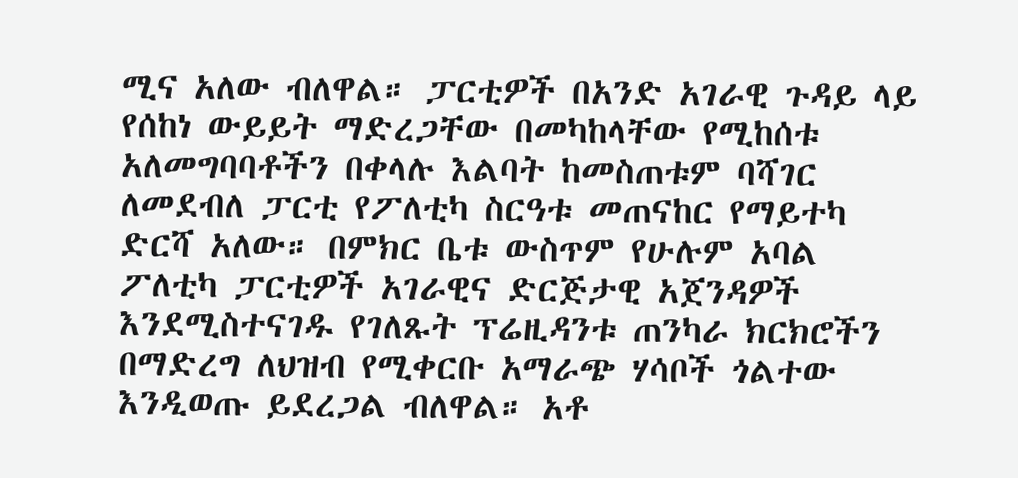ሚና አለው ብለዋል። ፓርቲዎች በአንድ አገራዊ ጉዳይ ላይ የሰከነ ውይይት ማድረጋቸው በመካከላቸው የሚከሰቱ አለመግባባቶችን በቀላሉ እልባት ከመስጠቱም ባሻገር ለመደብለ ፓርቲ የፖለቲካ ስርዓቱ መጠናከር የማይተካ ድርሻ አለው። በምክር ቤቱ ውስጥም የሁሉም አባል ፖለቲካ ፓርቲዎች አገራዊና ድርጅታዊ አጀንዳዎች እንደሚስተናገዱ የገለጹት ፕሬዚዳንቱ ጠንካራ ክርክሮችን በማድረግ ለህዝብ የሚቀርቡ አማራጭ ሃሳቦች ጎልተው እንዲወጡ ይደረጋል ብለዋል። አቶ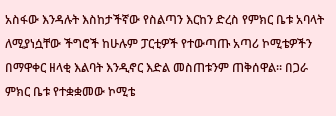አስፋው እንዳሉት እስከታችኛው የስልጣን እርከን ድረስ የምክር ቤቱ አባላት ለሚያነሷቸው ችግሮች ከሁሉም ፓርቲዎች የተውጣጡ አጣሪ ኮሚቴዎችን በማዋቀር ዘላቂ እልባት እንዲኖር እድል መስጠቱንም ጠቅሰዋል። በጋራ ምክር ቤቱ የተቋቋመው ኮሚቴ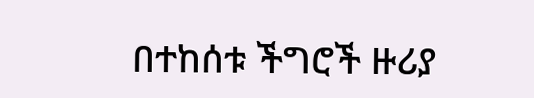በተከሰቱ ችግሮች ዙሪያ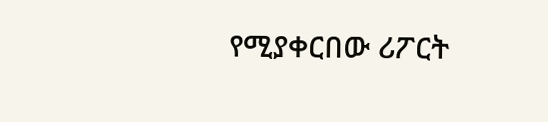የሚያቀርበው ሪፖርት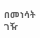በመነሳት ገዥ